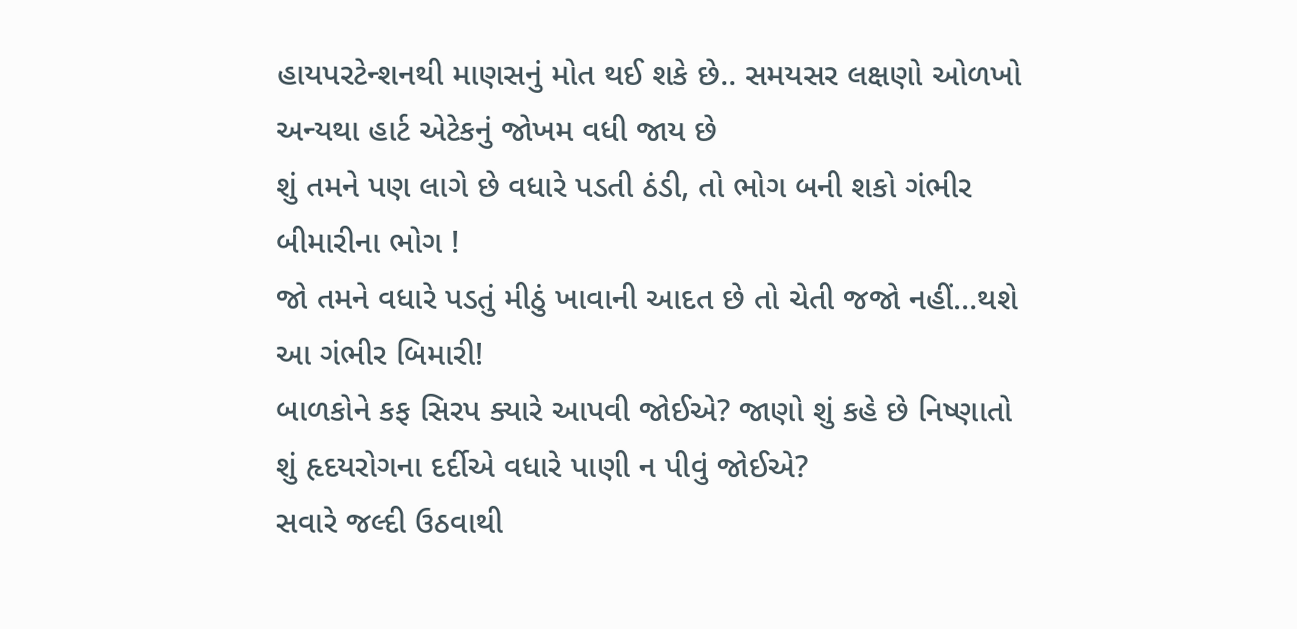હાયપરટેન્શનથી માણસનું મોત થઈ શકે છે.. સમયસર લક્ષણો ઓળખો અન્યથા હાર્ટ એટેકનું જોખમ વધી જાય છે
શું તમને પણ લાગે છે વધારે પડતી ઠંડી, તો ભોગ બની શકો ગંભીર બીમારીના ભોગ !
જો તમને વધારે પડતું મીઠું ખાવાની આદત છે તો ચેતી જજો નહીં…થશે આ ગંભીર બિમારી!
બાળકોને કફ સિરપ ક્યારે આપવી જોઈએ? જાણો શું કહે છે નિષ્ણાતો
શું હૃદયરોગના દર્દીએ વધારે પાણી ન પીવું જોઈએ?
સવારે જલ્દી ઉઠવાથી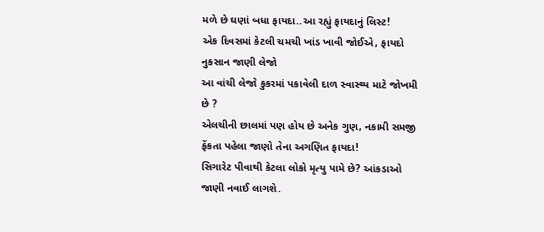મળે છે ઘણાં બધા ફાયદા..આ રહ્યું ફાયદાનું લિસ્ટ!
એક દિવસમાં કેટલી ચમચી ખાંડ ખાવી જોઈએ, ફાયદો નુકસાન જાણી લેજો
આ વાંચી લેજો કુકરમાં પકાવેલી દાળ સ્વાસ્થ્ય માટે જોખમી છે ?
એલચીની છાલમાં પણ હોય છે અનેક ગુણ, નકામી સમજી ફેંકતા પહેલા જાણો તેના અગણિત ફાયદા!
સિગારેટ પીવાથી કેટલા લોકો મૃત્યુ પામે છે? આંકડાઓ જાણી નવાઈ લાગશે.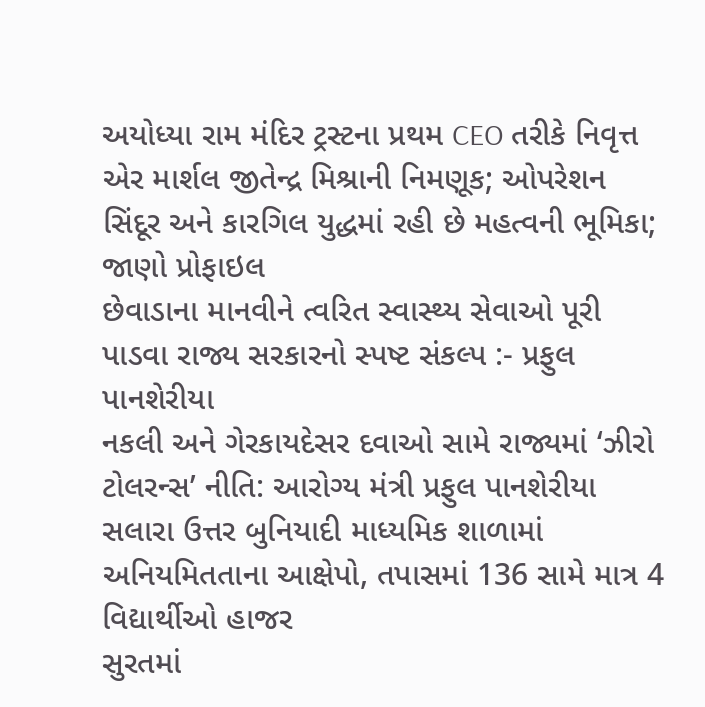અયોધ્યા રામ મંદિર ટ્રસ્ટના પ્રથમ CEO તરીકે નિવૃત્ત એર માર્શલ જીતેન્દ્ર મિશ્રાની નિમણૂક; ઓપરેશન સિંદૂર અને કારગિલ યુદ્ધમાં રહી છે મહત્વની ભૂમિકા; જાણો પ્રોફાઇલ
છેવાડાના માનવીને ત્વરિત સ્વાસ્થ્ય સેવાઓ પૂરી પાડવા રાજ્ય સરકારનો સ્પષ્ટ સંકલ્પ :- પ્રફુલ પાનશેરીયા
નકલી અને ગેરકાયદેસર દવાઓ સામે રાજ્યમાં ‘ઝીરો ટોલરન્સ’ નીતિ: આરોગ્ય મંત્રી પ્રફુલ પાનશેરીયા
સલારા ઉત્તર બુનિયાદી માધ્યમિક શાળામાં અનિયમિતતાના આક્ષેપો, તપાસમાં 136 સામે માત્ર 4 વિદ્યાર્થીઓ હાજર
સુરતમાં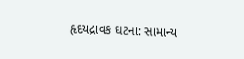હૃદયદ્રાવક ઘટના: સામાન્ય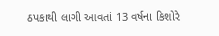ઠપકાથી લાગી આવતાં 13 વર્ષના કિશોરે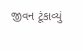જીવન ટૂંકાવ્યું